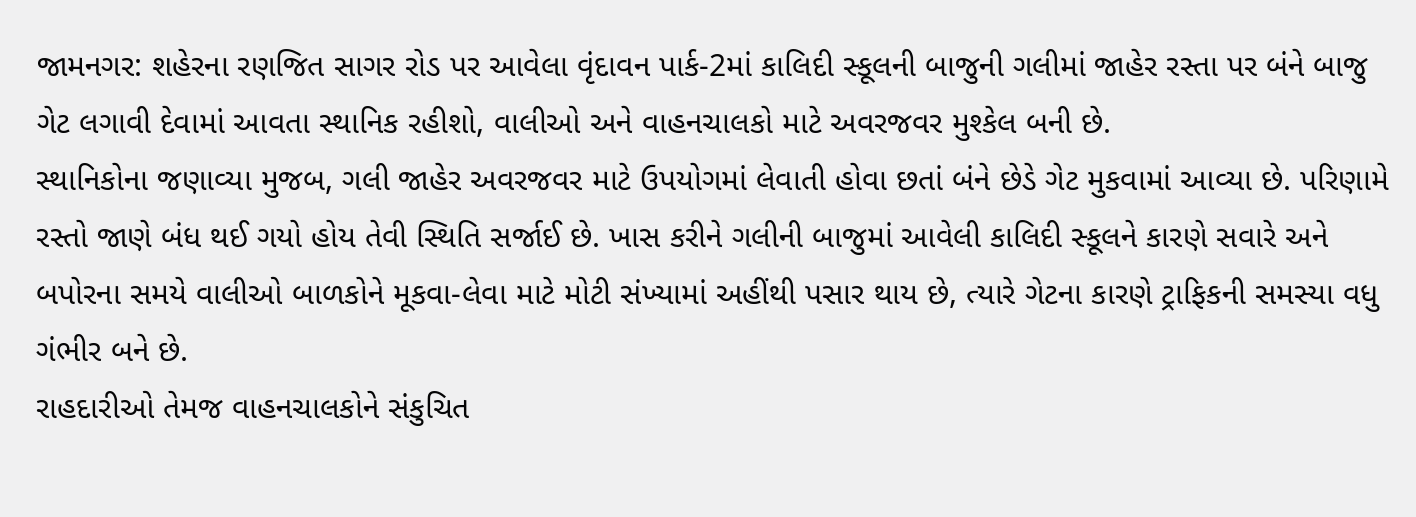જામનગર: શહેરના રણજિત સાગર રોડ પર આવેલા વૃંદાવન પાર્ક-2માં કાલિદી સ્કૂલની બાજુની ગલીમાં જાહેર રસ્તા પર બંને બાજુ ગેટ લગાવી દેવામાં આવતા સ્થાનિક રહીશો, વાલીઓ અને વાહનચાલકો માટે અવરજવર મુશ્કેલ બની છે.
સ્થાનિકોના જણાવ્યા મુજબ, ગલી જાહેર અવરજવર માટે ઉપયોગમાં લેવાતી હોવા છતાં બંને છેડે ગેટ મુકવામાં આવ્યા છે. પરિણામે રસ્તો જાણે બંધ થઈ ગયો હોય તેવી સ્થિતિ સર્જાઈ છે. ખાસ કરીને ગલીની બાજુમાં આવેલી કાલિદી સ્કૂલને કારણે સવારે અને બપોરના સમયે વાલીઓ બાળકોને મૂકવા-લેવા માટે મોટી સંખ્યામાં અહીંથી પસાર થાય છે, ત્યારે ગેટના કારણે ટ્રાફિકની સમસ્યા વધુ ગંભીર બને છે.
રાહદારીઓ તેમજ વાહનચાલકોને સંકુચિત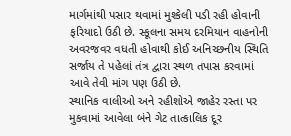માર્ગમાંથી પસાર થવામાં મુશ્કેલી પડી રહી હોવાની ફરિયાદો ઉઠી છે. સ્કૂલના સમય દરમિયાન વાહનોની અવરજવર વધતી હોવાથી કોઈ અનિચ્છનીય સ્થિતિ સર્જાય તે પહેલાં તંત્ર દ્વારા સ્થળ તપાસ કરવામાં આવે તેવી માંગ પણ ઉઠી છે.
સ્થાનિક વાલીઓ અને રહીશોએ જાહેર રસ્તા પર મુકવામાં આવેલા બંને ગેટ તાત્કાલિક દૂર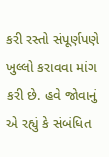કરી રસ્તો સંપૂર્ણપણે ખુલ્લો કરાવવા માંગ કરી છે. હવે જોવાનું એ રહ્યું કે સંબંધિત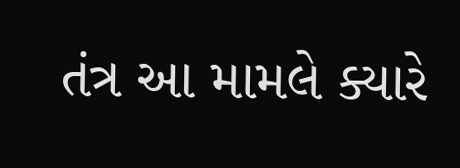તંત્ર આ મામલે ક્યારે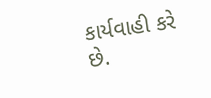કાર્યવાહી કરે છે.